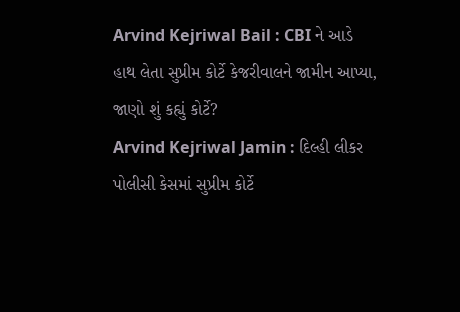Arvind Kejriwal Bail : CBI ને આડે હાથ લેતા સુપ્રીમ કોર્ટે કેજરીવાલને જામીન આપ્યા, જાણો શું કહ્યું કોર્ટે?
Arvind Kejriwal Jamin : દિલ્હી લીકર પોલીસી કેસમાં સુપ્રીમ કોર્ટે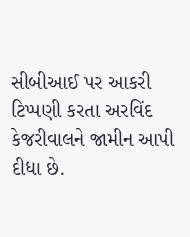સીબીઆઈ પર આકરી ટિપ્પણી કરતા અરવિંદ કેજરીવાલને જામીન આપી દીધા છે.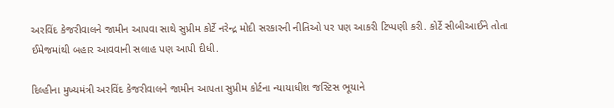અરવિંદ કેજરીવાલને જામીન આપવા સાથે સુપ્રીમ કોર્ટે નરેન્દ્ર મોદી સરકારની નીતિઓ પર પણ આકરી ટિપ્પણી કરી. કોર્ટે સીબીઆઈને તોતા ઈમેજમાંથી બહાર આવવાની સલાહ પણ આપી દીધી.

દિલ્હીના મુખ્યમંત્રી અરવિંદ કેજરીવાલને જામીન આપતા સુપ્રીમ કોર્ટના ન્યાયાધીશ જસ્ટિસ ભૂયાને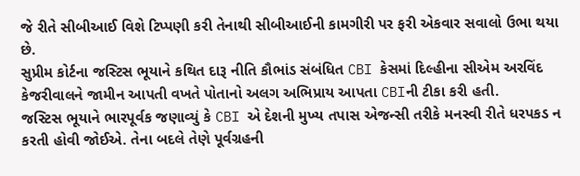જે રીતે સીબીઆઈ વિશે ટિપ્પણી કરી તેનાથી સીબીઆઈની કામગીરી પર ફરી એકવાર સવાલો ઉભા થયા છે.
સુપ્રીમ કોર્ટના જસ્ટિસ ભૂયાને કથિત દારૂ નીતિ કૌભાંડ સંબંધિત CBI કેસમાં દિલ્હીના સીએમ અરવિંદ કેજરીવાલને જામીન આપતી વખતે પોતાનો અલગ અભિપ્રાય આપતા CBIની ટીકા કરી હતી.
જસ્ટિસ ભૂયાને ભારપૂર્વક જણાવ્યું કે CBI એ દેશની મુખ્ય તપાસ એજન્સી તરીકે મનસ્વી રીતે ધરપકડ ન કરતી હોવી જોઈએ. તેના બદલે તેણે પૂર્વગ્રહની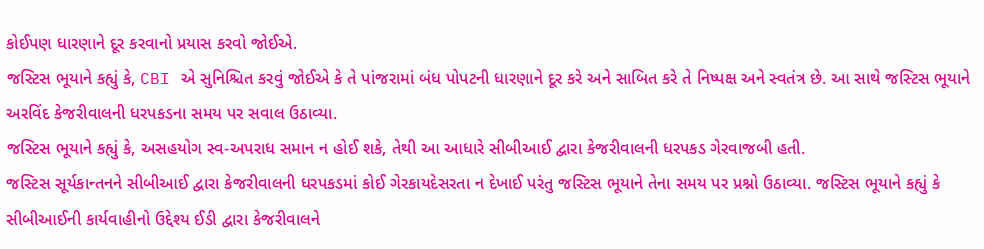કોઈપણ ધારણાને દૂર કરવાનો પ્રયાસ કરવો જોઈએ.
જસ્ટિસ ભૂયાને કહ્યું કે, CBI એ સુનિશ્ચિત કરવું જોઈએ કે તે પાંજરામાં બંધ પોપટની ધારણાને દૂર કરે અને સાબિત કરે તે નિષ્પક્ષ અને સ્વતંત્ર છે. આ સાથે જસ્ટિસ ભૂયાને અરવિંદ કેજરીવાલની ધરપકડના સમય પર સવાલ ઉઠાવ્યા.
જસ્ટિસ ભૂયાને કહ્યું કે, અસહયોગ સ્વ-અપરાધ સમાન ન હોઈ શકે, તેથી આ આધારે સીબીઆઈ દ્વારા કેજરીવાલની ધરપકડ ગેરવાજબી હતી.
જસ્ટિસ સૂર્યકાન્તનને સીબીઆઈ દ્વારા કેજરીવાલની ધરપકડમાં કોઈ ગેરકાયદેસરતા ન દેખાઈ પરંતુ જસ્ટિસ ભૂયાને તેના સમય પર પ્રશ્નો ઉઠાવ્યા. જસ્ટિસ ભૂયાને કહ્યું કે સીબીઆઈની કાર્યવાહીનો ઉદ્દેશ્ય ઈડી દ્વારા કેજરીવાલને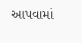આપવામાં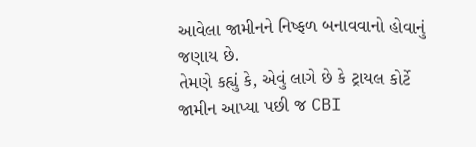આવેલા જામીનને નિષ્ફળ બનાવવાનો હોવાનું જણાય છે.
તેમણે કહ્યું કે, એવું લાગે છે કે ટ્રાયલ કોર્ટે જામીન આપ્યા પછી જ CBI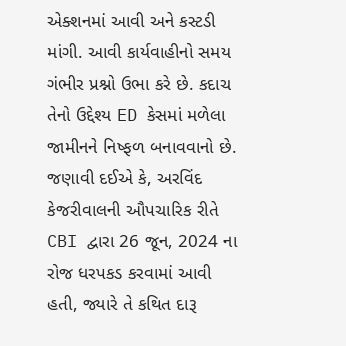એક્શનમાં આવી અને કસ્ટડી માંગી. આવી કાર્યવાહીનો સમય ગંભીર પ્રશ્નો ઉભા કરે છે. કદાચ તેનો ઉદ્દેશ્ય ED કેસમાં મળેલા જામીનને નિષ્ફળ બનાવવાનો છે.
જણાવી દઈએ કે, અરવિંદ કેજરીવાલની ઔપચારિક રીતે CBI દ્વારા 26 જૂન, 2024 ના રોજ ધરપકડ કરવામાં આવી હતી, જ્યારે તે કથિત દારૂ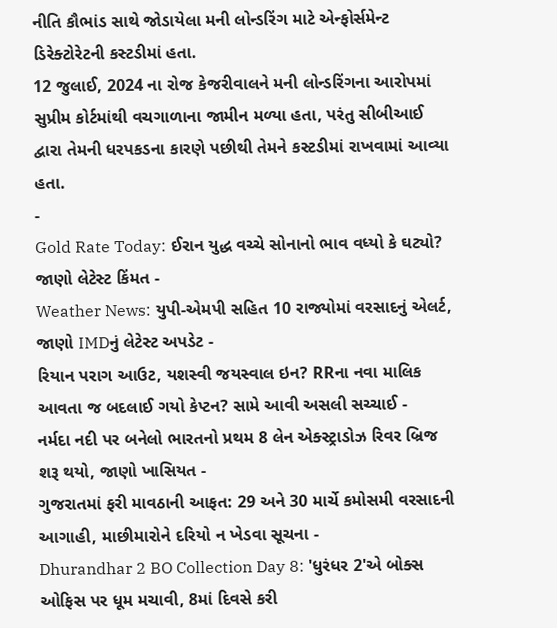નીતિ કૌભાંડ સાથે જોડાયેલા મની લોન્ડરિંગ માટે એન્ફોર્સમેન્ટ ડિરેક્ટોરેટની કસ્ટડીમાં હતા.
12 જુલાઈ, 2024 ના રોજ કેજરીવાલને મની લોન્ડરિંગના આરોપમાં સુપ્રીમ કોર્ટમાંથી વચગાળાના જામીન મળ્યા હતા, પરંતુ સીબીઆઈ દ્વારા તેમની ધરપકડના કારણે પછીથી તેમને કસ્ટડીમાં રાખવામાં આવ્યા હતા.
-
Gold Rate Today: ઈરાન યુદ્ધ વચ્ચે સોનાનો ભાવ વધ્યો કે ઘટ્યો? જાણો લેટેસ્ટ કિંમત -
Weather News: યુપી-એમપી સહિત 10 રાજ્યોમાં વરસાદનું એલર્ટ, જાણો IMDનું લેટેસ્ટ અપડેટ -
રિયાન પરાગ આઉટ, યશસ્વી જયસ્વાલ ઇન? RRના નવા માલિક આવતા જ બદલાઈ ગયો કેપ્ટન? સામે આવી અસલી સચ્ચાઈ -
નર્મદા નદી પર બનેલો ભારતનો પ્રથમ 8 લેન એક્સ્ટ્રાડોઝ રિવર બ્રિજ શરૂ થયો, જાણો ખાસિયત -
ગુજરાતમાં ફરી માવઠાની આફત: 29 અને 30 માર્ચે કમોસમી વરસાદની આગાહી, માછીમારોને દરિયો ન ખેડવા સૂચના -
Dhurandhar 2 BO Collection Day 8: 'ધુરંધર 2'એ બોક્સ ઓફિસ પર ધૂમ મચાવી, 8માં દિવસે કરી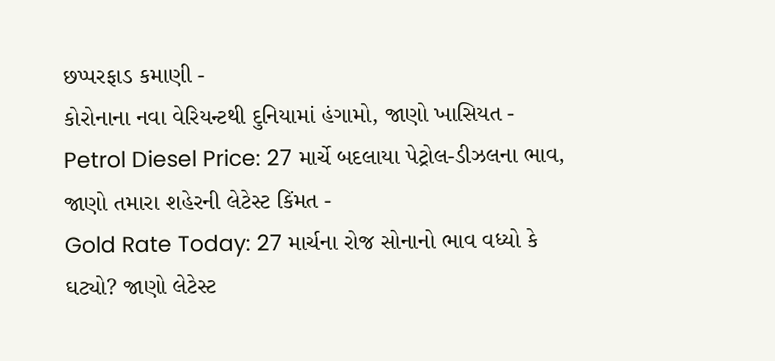છપ્પરફાડ કમાણી -
કોરોનાના નવા વેરિયન્ટથી દુનિયામાં હંગામો, જાણો ખાસિયત -
Petrol Diesel Price: 27 માર્ચે બદલાયા પેટ્રોલ-ડીઝલના ભાવ, જાણો તમારા શહેરની લેટેસ્ટ કિંમત -
Gold Rate Today: 27 માર્ચના રોજ સોનાનો ભાવ વધ્યો કે ઘટ્યો? જાણો લેટેસ્ટ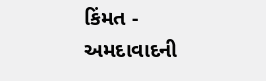કિંમત -
અમદાવાદની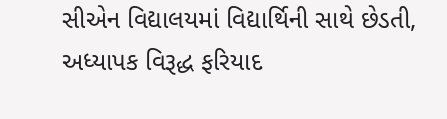સીએન વિદ્યાલયમાં વિદ્યાર્થિની સાથે છેડતી, અધ્યાપક વિરૂદ્ધ ફરિયાદ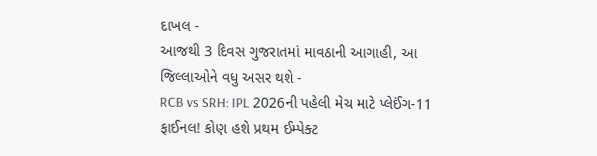દાખલ -
આજથી 3 દિવસ ગુજરાતમાં માવઠાની આગાહી, આ જિલ્લાઓને વધુ અસર થશે -
RCB vs SRH: IPL 2026ની પહેલી મેચ માટે પ્લેઈંગ-11 ફાઈનલ! કોણ હશે પ્રથમ ઈમ્પેક્ટ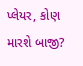પ્લેયર, કોણ મારશે બાજી?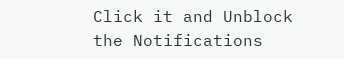Click it and Unblock the Notifications